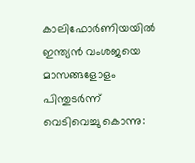കാലിഫോർണിയയിൽ ഇന്ത്യൻ വംശജയെ മാസങ്ങളോളം പിന്തുടർന്ന് വെടിവെച്ചു കൊന്നു: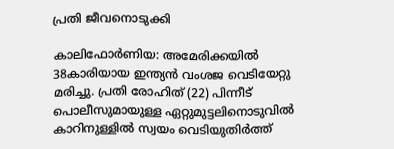പ്രതി ജീവനൊടുക്കി

കാലിഫോർണിയ: അമേരിക്ക‍യിൽ 38കാരിയായ ഇന്ത്യൻ വംശജ വെടിയേറ്റു മരിച്ചു. പ്രതി രോഹിത് (22) പിന്നീട് പൊലീസുമായുള്ള ഏറ്റുമുട്ടലിനൊടുവിൽ കാറിനുള്ളിൽ സ്വയം വെടിയുതിർത്ത്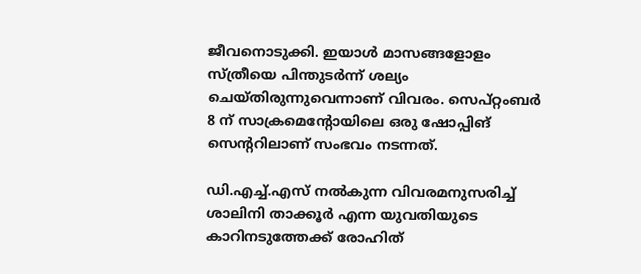ജീവനൊടുക്കി. ഇയാൾ മാസങ്ങളോളം സ്ത്രീയെ പിന്തുടർന്ന് ശല്യം ചെയ്തിരുന്നുവെന്നാണ് വിവരം. സെപ്റ്റംബർ 8 ന് സാക്രമെൻ്റോയിലെ ഒരു ഷോപ്പിങ് സെന്ററിലാണ് സംഭവം നടന്നത്.

ഡി.എച്ച്.എസ് നൽകുന്ന വിവരമനുസരിച്ച് ശാലിനി താക്കൂർ എന്ന യുവതിയുടെ കാറിനടുത്തേക്ക് രോഹിത്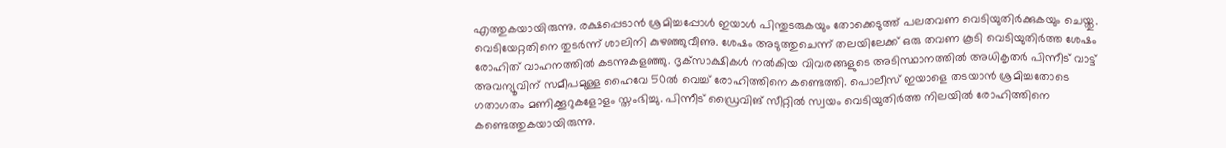എത്തുകയായിരുന്നു. രക്ഷപ്പെടാൻ ശ്രമിച്ചപ്പോൾ ഇയാൾ പിന്തുടരുകയും തോക്കെടുത്ത് പലതവണ വെടിയുതിർക്കുകയും ചെയ്തു. വെടിയേറ്റതിനെ തുടർന്ന് ശാലിനി കുഴഞ്ഞുവീണു. ശേഷം അടുത്തുചെന്ന് തലയിലേക്ക് ഒരു തവണ കൂടി വെടിയുതിർത്ത ശേഷം രോഹിത് വാഹനത്തിൽ കടന്നുകളഞ്ഞു. ദൃക്‌സാക്ഷികൾ നൽകിയ വിവരങ്ങളുടെ അടിസ്ഥാനത്തിൽ അധികൃതർ പിന്നീട് വാട്ട് അവന്യൂവിന് സമീപമുള്ള ഹൈവേ 50ൽ വെച്ച് രോഹിത്തിനെ കണ്ടെത്തി. പൊലീസ് ഇയാളെ തടയാൻ ശ്രമിച്ചതോടെ ഗതാഗതം മണിക്കൂറുകളോളം സ്തംഭിച്ചു. പിന്നീട് ഡ്രൈവിങ് സീറ്റിൽ സ്വയം വെടിയുതിർത്ത നിലയിൽ രോഹിത്തിനെ കണ്ടെത്തുകയായിരുന്നു.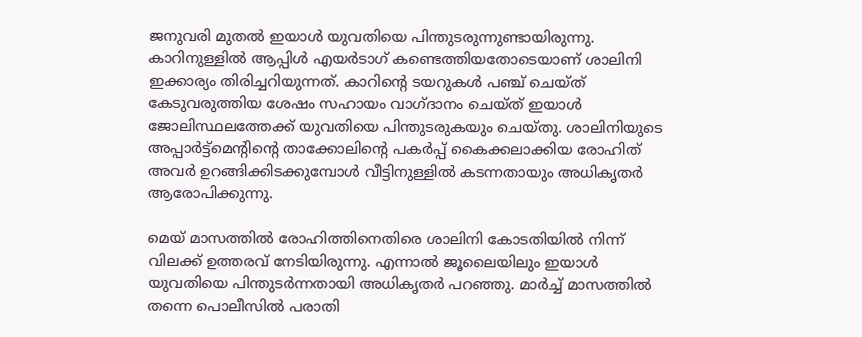ജനുവരി മുതൽ ഇയാൾ യുവതിയെ പിന്തുടരുന്നുണ്ടായിരുന്നു. കാറിനുള്ളിൽ ആപ്പിൾ എയർടാഗ് കണ്ടെത്തിയതോടെയാണ് ശാലിനി ഇക്കാര്യം തിരിച്ചറിയുന്നത്. കാറിന്‍റെ ടയറുകൾ പഞ്ച് ചെയ്ത് കേടുവരുത്തിയ ശേഷം സഹായം വാഗ്ദാനം ചെയ്ത് ഇയാൾ ജോലിസ്ഥലത്തേക്ക് യുവതിയെ പിന്തുടരുകയും ചെയ്തു. ശാലിനിയുടെ അപ്പാർട്ട്മെന്‍റിന്‍റെ താക്കോലിന്റെ പകർപ്പ് കൈക്കലാക്കിയ രോഹിത് അവർ ഉറങ്ങിക്കിടക്കുമ്പോൾ വീട്ടിനുള്ളിൽ കടന്നതായും അധികൃതർ ആരോപിക്കുന്നു.

മെയ് മാസത്തിൽ രോഹിത്തിനെതിരെ ശാലിനി കോടതിയിൽ നിന്ന് വിലക്ക് ഉത്തരവ് നേടിയിരുന്നു. എന്നാൽ ജൂലൈയിലും ഇയാൾ യുവതിയെ പിന്തുടർന്നതായി അധികൃതർ പറഞ്ഞു. മാർച്ച് മാസത്തിൽ തന്നെ പൊലീസിൽ പരാതി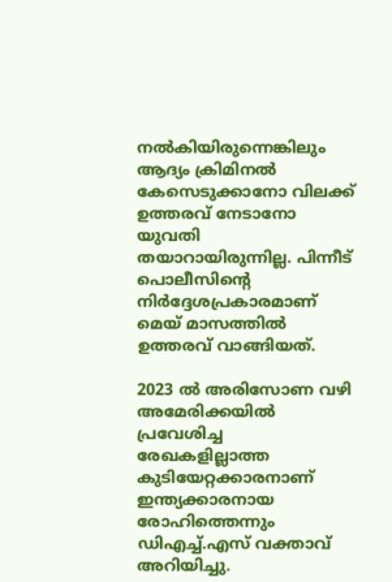നൽകിയിരുന്നെങ്കിലും ആദ്യം ക്രിമിനൽ കേസെടുക്കാനോ വിലക്ക് ഉത്തരവ് നേടാനോ യുവതി തയാറായിരുന്നില്ല. പിന്നീട് പൊലീസിന്‍റെ നിർദ്ദേശപ്രകാരമാണ് മെയ് മാസത്തിൽ ഉത്തരവ് വാങ്ങിയത്.

2023 ൽ അരിസോണ വഴി അമേരിക്കയിൽ പ്രവേശിച്ച രേഖകളില്ലാത്ത കുടിയേറ്റക്കാരനാണ് ഇന്ത്യക്കാരനായ രോഹിത്തെന്നും ഡിഎച്ച്.എസ് വക്താവ് അറിയിച്ചു.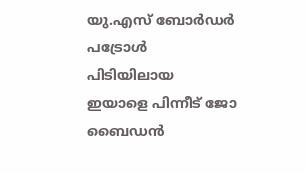യു.എസ് ബോർഡർ പട്രോൾ പിടിയിലായ ഇയാളെ പിന്നീട് ജോ ബൈഡൻ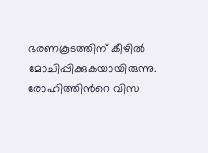ഭരണകൂടത്തിന് കീഴിൽ മോചിപ്പിക്കുകയായിരുന്നു. രോഹിത്തിന്‍റെ വിസ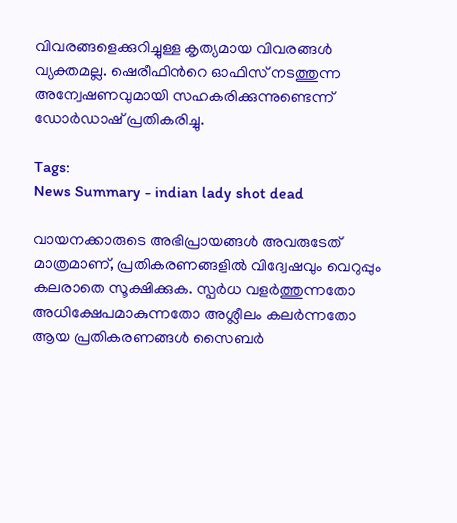വിവരങ്ങളെക്കുറിച്ചുള്ള കൃത്യമായ വിവരങ്ങൾ വ്യക്തമല്ല. ഷെരീഫിന്‍റെ ഓഫിസ് നടത്തുന്ന അന്വേഷണവുമായി സഹകരിക്കുന്നുണ്ടെന്ന് ഡോർഡാഷ് പ്രതികരിച്ചു.

Tags:
News Summary - indian lady shot dead

വായനക്കാരുടെ അഭിപ്രായങ്ങള്‍ അവരുടേത് മാത്രമാണ്, പ്രതികരണങ്ങളിൽ വിദ്വേഷവും വെറുപ്പും കലരാതെ സൂക്ഷിക്കുക. സ്പർധ വളർത്തുന്നതോ അധിക്ഷേപമാകുന്നതോ അശ്ലീലം കലർന്നതോ ആയ പ്രതികരണങ്ങൾ സൈബർ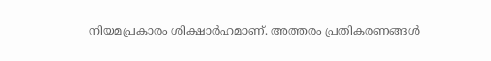നിയമപ്രകാരം ശിക്ഷാർഹമാണ്. അത്തരം പ്രതികരണങ്ങൾ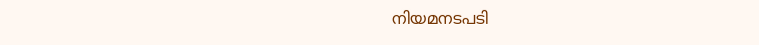നിയമനടപടി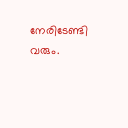നേരിടേണ്ടി വരും.